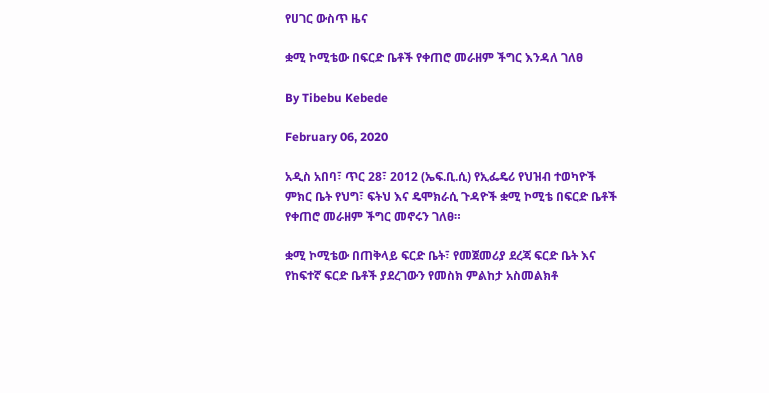የሀገር ውስጥ ዜና

ቋሚ ኮሚቴው በፍርድ ቤቶች የቀጠሮ መራዘም ችግር እንዳለ ገለፀ

By Tibebu Kebede

February 06, 2020

አዲስ አበባ፣ ጥር 28፣ 2012 (ኤፍ.ቢ.ሲ) የኢፌዴሪ የህዝብ ተወካዮች ምክር ቤት የህግ፣ ፍትህ እና ዴሞክራሲ ጉዳዮች ቋሚ ኮሚቴ በፍርድ ቤቶች የቀጠሮ መራዘም ችግር መኖሩን ገለፀ።

ቋሚ ኮሚቴው በጠቅላይ ፍርድ ቤት፣ የመጀመሪያ ደረጃ ፍርድ ቤት እና የከፍተኛ ፍርድ ቤቶች ያደረገውን የመስክ ምልከታ አስመልክቶ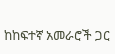ከከፍተኛ አመራሮች ጋር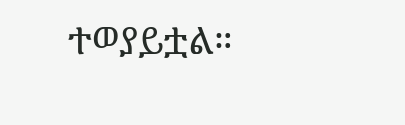ተወያይቷል።